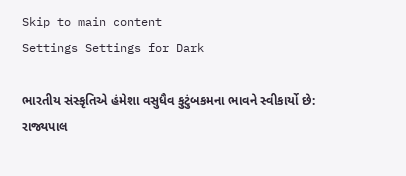Skip to main content
Settings Settings for Dark

ભારતીય સંસ્કૃતિએ હંમેશા વસુધૈવ કુટુંબકમના ભાવને સ્વીકાર્યો છે: રાજ્યપાલ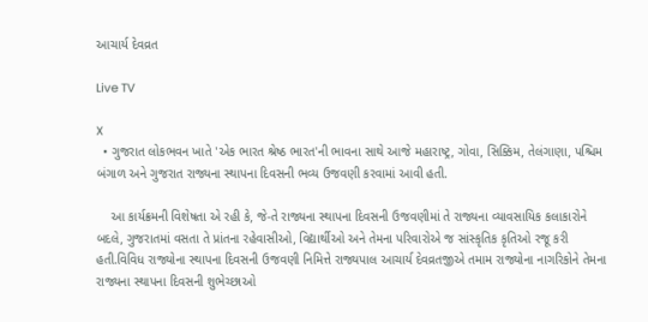આચાર્ય દેવવ્રત

Live TV

X
  • ગુજરાત લોકભવન ખાતે 'એક ભારત શ્રેષ્ઠ ભારત'ની ભાવના સાથે આજે મહારાષ્ટ્ર, ગોવા, સિક્કિમ, તેલંગાણા, પશ્ચિમ બંગાળ અને ગુજરાત રાજ્યના સ્થાપના દિવસની ભવ્ય ઉજવણી કરવામાં આવી હતી.

    આ કાર્યક્રમની વિશેષતા એ રહી કે, જે-તે રાજ્યના સ્થાપના દિવસની ઉજવણીમાં તે રાજ્યના વ્યાવસાયિક કલાકારોને બદલે, ગુજરાતમાં વસતા તે પ્રાંતના રહેવાસીઓ, વિદ્યાર્થીઓ અને તેમના પરિવારોએ જ સાંસ્કૃતિક કૃતિઓ રજૂ કરી હતી.વિવિધ રાજ્યોના સ્થાપના દિવસની ઉજવણી નિમિત્તે રાજ્યપાલ આચાર્ય દેવવ્રતજીએ તમામ રાજ્યોના નાગરિકોને તેમના રાજ્યના સ્થાપના દિવસની શુભેચ્છાઓ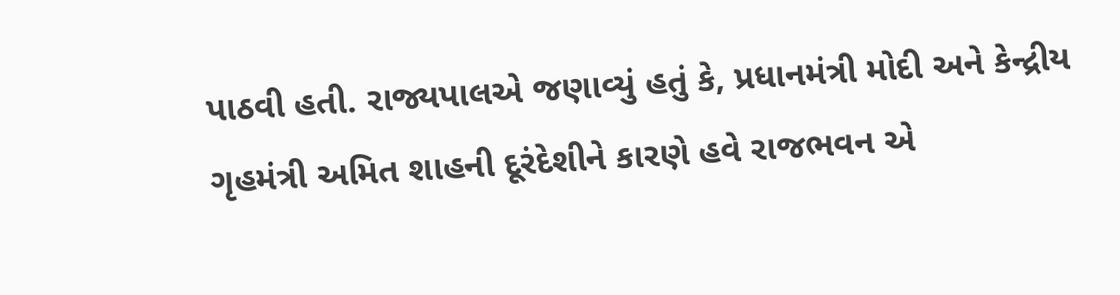પાઠવી હતી. રાજ્યપાલએ જણાવ્યું હતું કે, પ્રધાનમંત્રી મોદી અને કેન્દ્રીય ગૃહમંત્રી અમિત શાહની દૂરંદેશીને કારણે હવે રાજભવન એ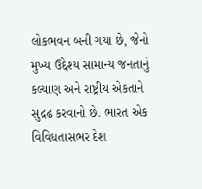લોકભવન બની ગયા છે, જેનો મુખ્ય ઉદ્દેશ્ય સામાન્ય જનતાનું કલ્યાણ અને રાષ્ટ્રીય એકતાને સુદ્રઢ કરવાનો છે. ભારત એક વિવિધતાસભર દેશ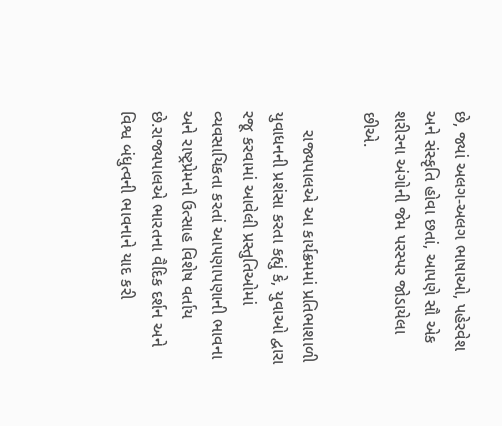છે, જ્યાં અલગ-અલગ ભાષાઓ, પહેરવેશ અને સંસ્કૃતિ હોવા છતાં, આપણે સૌ એક શરીરના અંગોની જેમ પરસ્પર જોડાયેલા છીએ.

    રાજ્યપાલએ આ કાર્યક્રમમાં પ્રતિભાશાળી યુવાધનની પ્રશંસા કરતા કહ્યું કે, યુવાઓ દ્વારા રજૂ કરવામાં આવેલી પ્રસ્તુતિઓમાં વ્યવસાયિકતા કરતાં આપણાપણાની ભાવના અને રાષ્ટ્રપ્રેમનો ઉત્સાહ વિશેષ વર્તાય છે.રાજ્યપાલએ ભારતના વૈદિક દર્શન અને વિશ્વ બંધુત્વની ભાવનાને યાદ કરી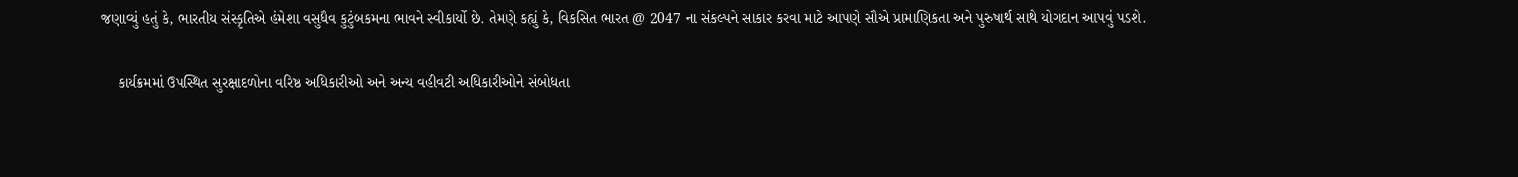જણાવ્યું હતું કે, ભારતીય સંસ્કૃતિએ હંમેશા વસુધૈવ કુટુંબકમના ભાવને સ્વીકાર્યો છે. તેમણે કહ્યું કે, વિકસિત ભારત @ 2047 ના સંકલ્પને સાકાર કરવા માટે આપણે સૌએ પ્રામાણિકતા અને પુરુષાર્થ સાથે યોગદાન આપવું પડશે.

    કાર્યક્રમમાં ઉપસ્થિત સુરક્ષાદળોના વરિષ્ઠ અધિકારીઓ અને અન્ય વહીવટી અધિકારીઓને સંબોધતા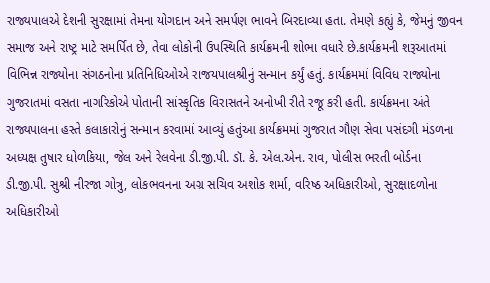રાજ્યપાલએ દેશની સુરક્ષામાં તેમના યોગદાન અને સમર્પણ ભાવને બિરદાવ્યા હતા. તેમણે કહ્યું કે, જેમનું જીવન સમાજ અને રાષ્ટ્ર માટે સમર્પિત છે, તેવા લોકોની ઉપસ્થિતિ કાર્યક્રમની શોભા વધારે છે.કાર્યક્રમની શરૂઆતમાં વિભિન્ન રાજ્યોના સંગઠનોના પ્રતિનિધિઓએ રાજયપાલશ્રીનું સન્માન કર્યું હતું. કાર્યક્રમમાં વિવિધ રાજ્યોના ગુજરાતમાં વસતા નાગરિકોએ પોતાની સાંસ્કૃતિક વિરાસતને અનોખી રીતે રજૂ કરી હતી. કાર્યક્રમના અંતે રાજ્યપાલના હસ્તે કલાકારોનું સન્માન કરવામાં આવ્યું હતુંઆ કાર્યક્રમમાં ગુજરાત ગૌણ સેવા પસંદગી મંડળના અધ્યક્ષ તુષાર ધોળકિયા, જેલ અને રેલવેના ડી.જી.પી. ડૉ. કે. એલ.એન. રાવ, પોલીસ ભરતી બોર્ડના ડી.જી.પી. સુશ્રી નીરજા ગોત્રુ, લોકભવનના અગ્ર સચિવ અશોક શર્મા, વરિષ્ઠ અધિકારીઓ, સુરક્ષાદળોના અધિકારીઓ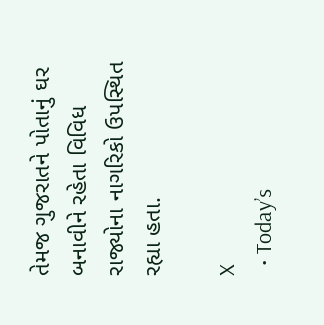તેમજ ગુજરાતને પોતાનું ઘર બનાવીને રહેતા વિવિધ રાજ્યોના નાગરિકો ઉપસ્થિત રહ્યા હતા.

X
  • Today’s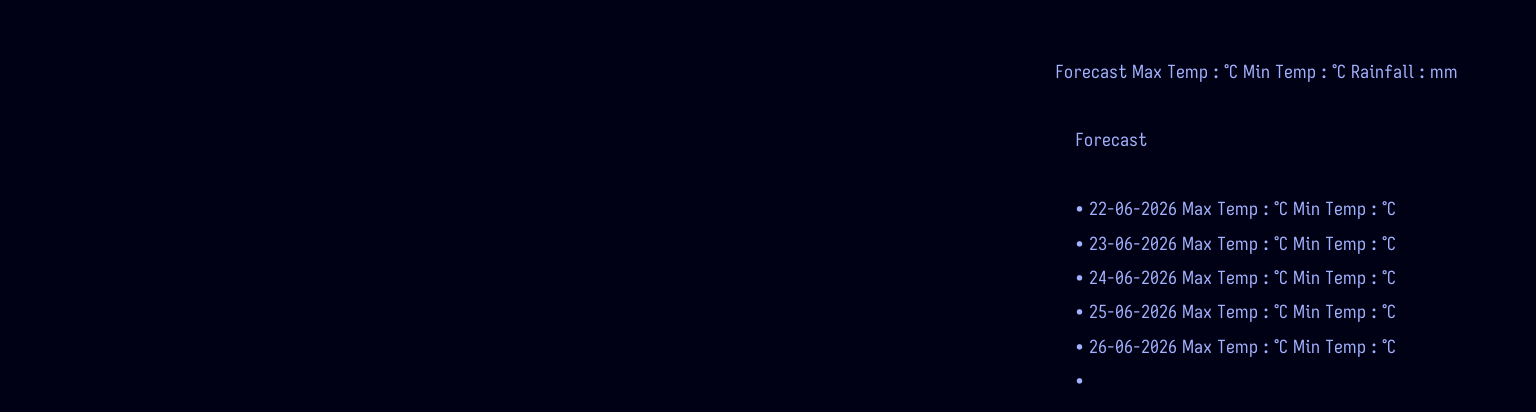Forecast Max Temp : °C Min Temp : °C Rainfall : mm

    Forecast

    • 22-06-2026 Max Temp : °C Min Temp : °C
    • 23-06-2026 Max Temp : °C Min Temp : °C
    • 24-06-2026 Max Temp : °C Min Temp : °C
    • 25-06-2026 Max Temp : °C Min Temp : °C
    • 26-06-2026 Max Temp : °C Min Temp : °C
    •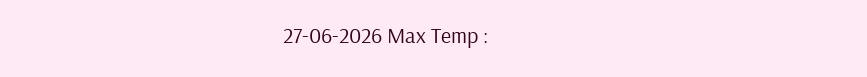27-06-2026 Max Temp :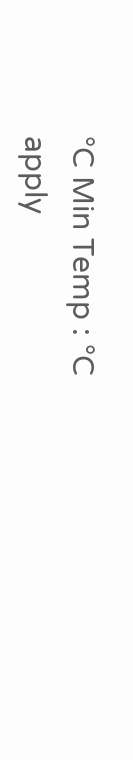°C Min Temp : °C
apply